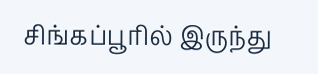சிங்கப்பூரில் இருந்து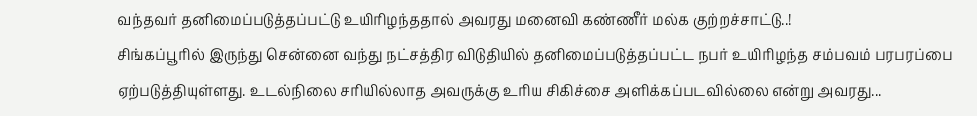வந்தவர் தனிமைப்படுத்தப்பட்டு உயிரிழந்ததால் அவரது மனைவி கண்ணீர் மல்க குற்றச்சாட்டு..!
சிங்கப்பூரில் இருந்து சென்னை வந்து நட்சத்திர விடுதியில் தனிமைப்படுத்தப்பட்ட நபர் உயிரிழந்த சம்பவம் பரபரப்பை ஏற்படுத்தியுள்ளது. உடல்நிலை சரியில்லாத அவருக்கு உரிய சிகிச்சை அளிக்கப்படவில்லை என்று அவரது...